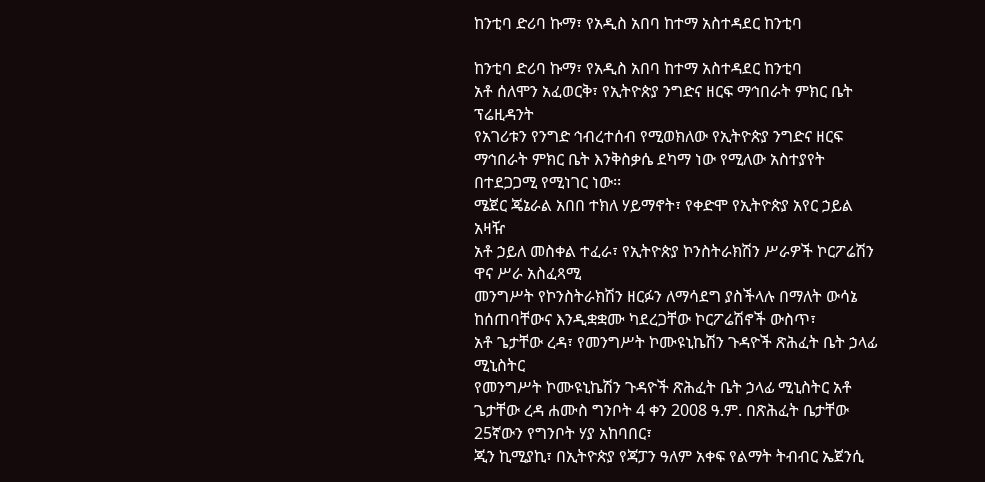ከንቲባ ድሪባ ኩማ፣ የአዲስ አበባ ከተማ አስተዳደር ከንቲባ

ከንቲባ ድሪባ ኩማ፣ የአዲስ አበባ ከተማ አስተዳደር ከንቲባ
አቶ ሰለሞን አፈወርቅ፣ የኢትዮጵያ ንግድና ዘርፍ ማኅበራት ምክር ቤት ፕሬዚዳንት
የአገሪቱን የንግድ ኅብረተሰብ የሚወክለው የኢትዮጵያ ንግድና ዘርፍ ማኅበራት ምክር ቤት እንቅስቃሴ ደካማ ነው የሚለው አስተያየት በተደጋጋሚ የሚነገር ነው፡፡
ሜጀር ጄኔራል አበበ ተክለ ሃይማኖት፣ የቀድሞ የኢትዮጵያ አየር ኃይል አዛዥ
አቶ ኃይለ መስቀል ተፈራ፣ የኢትዮጵያ ኮንስትራክሽን ሥራዎች ኮርፖሬሽን ዋና ሥራ አስፈጻሚ
መንግሥት የኮንስትራክሽን ዘርፉን ለማሳደግ ያስችላሉ በማለት ውሳኔ ከሰጠባቸውና እንዲቋቋሙ ካደረጋቸው ኮርፖሬሽኖች ውስጥ፣
አቶ ጌታቸው ረዳ፣ የመንግሥት ኮሙዩኒኬሽን ጉዳዮች ጽሕፈት ቤት ኃላፊ ሚኒስትር
የመንግሥት ኮሙዩኒኬሽን ጉዳዮች ጽሕፈት ቤት ኃላፊ ሚኒስትር አቶ ጌታቸው ረዳ ሐሙስ ግንቦት 4 ቀን 2008 ዓ.ም. በጽሕፈት ቤታቸው 25ኛውን የግንቦት ሃያ አከባበር፣
ጂን ኪሚያኪ፣ በኢትዮጵያ የጃፓን ዓለም አቀፍ የልማት ትብብር ኤጀንሲ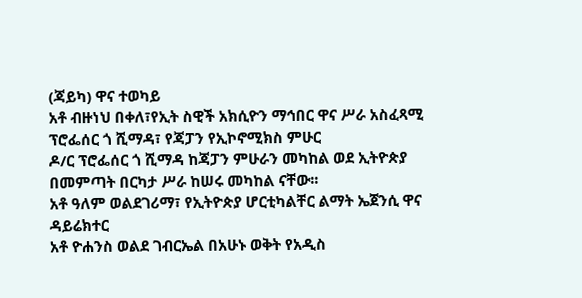(ጃይካ) ዋና ተወካይ
አቶ ብዙነህ በቀለ፣የኢት ስዊች አክሲዮን ማኅበር ዋና ሥራ አስፈጻሚ
ፕሮፌሰር ጎ ሺማዳ፣ የጃፓን የኢኮኖሚክስ ምሁር
ዶ/ር ፕሮፌሰር ጎ ሺማዳ ከጃፓን ምሁራን መካከል ወደ ኢትዮጵያ በመምጣት በርካታ ሥራ ከሠሩ መካከል ናቸው፡፡
አቶ ዓለም ወልደገሪማ፣ የኢትዮጵያ ሆርቲካልቸር ልማት ኤጀንሲ ዋና ዳይሬክተር
አቶ ዮሐንስ ወልደ ገብርኤል በአሁኑ ወቅት የአዲስ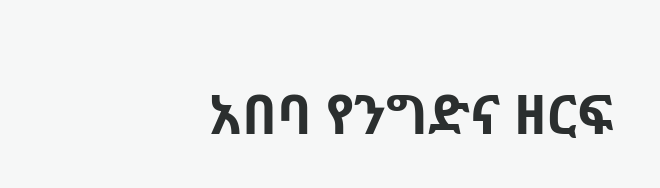አበባ የንግድና ዘርፍ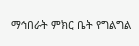ማኅበራት ምክር ቤት የግልግል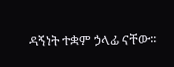ዳኝነት ተቋም ኃላፊ ናቸው፡፡